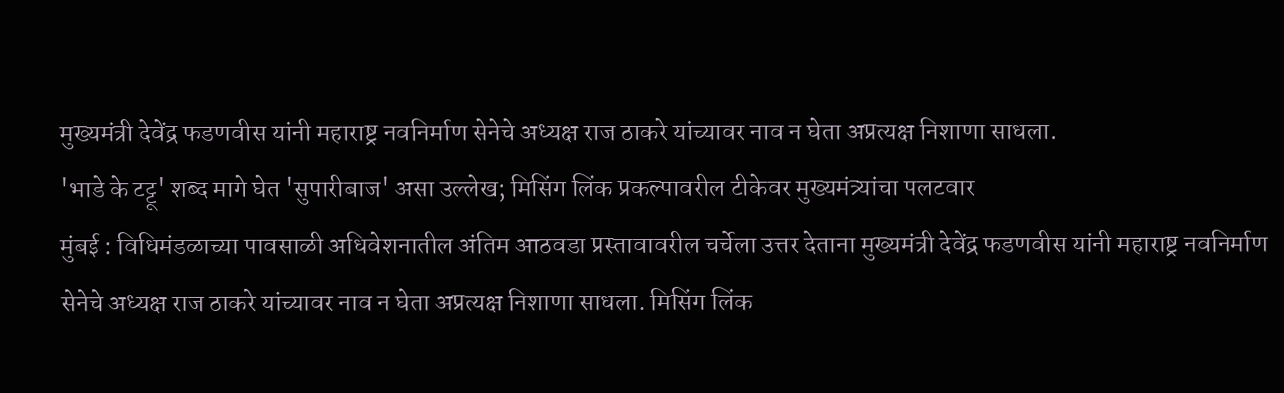मुख्यमंत्री देवेंद्र फडणवीस यांनी महाराष्ट्र नवनिर्माण सेनेचे अध्यक्ष राज ठाकरे यांच्यावर नाव न घेता अप्रत्यक्ष निशाणा साधला.
'भाडे के टट्टू' शब्द मागे घेत 'सुपारीबाज' असा उल्लेख; मिसिंग लिंक प्रकल्पावरील टीकेवर मुख्यमंत्र्यांचा पलटवार
मुंबई : विधिमंडळाच्या पावसाळी अधिवेशनातील अंतिम आठवडा प्रस्तावावरील चर्चेला उत्तर देताना मुख्यमंत्री देवेंद्र फडणवीस यांनी महाराष्ट्र नवनिर्माण सेनेचे अध्यक्ष राज ठाकरे यांच्यावर नाव न घेता अप्रत्यक्ष निशाणा साधला. मिसिंग लिंक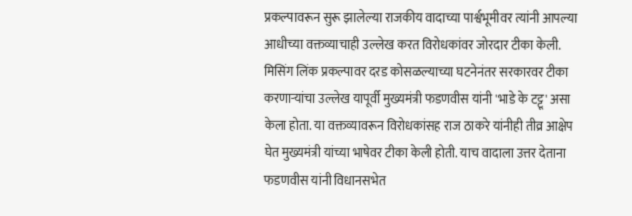प्रकल्पावरून सुरू झालेल्या राजकीय वादाच्या पार्श्वभूमीवर त्यांनी आपल्या आधीच्या वक्तव्याचाही उल्लेख करत विरोधकांवर जोरदार टीका केली.
मिसिंग लिंक प्रकल्पावर दरड कोसळल्याच्या घटनेनंतर सरकारवर टीका करणाऱ्यांचा उल्लेख यापूर्वी मुख्यमंत्री फडणवीस यांनी 'भाडे के टट्टू' असा केला होता. या वक्तव्यावरून विरोधकांसह राज ठाकरे यांनीही तीव्र आक्षेप घेत मुख्यमंत्री यांच्या भाषेवर टीका केली होती. याच वादाला उत्तर देताना फडणवीस यांनी विधानसभेत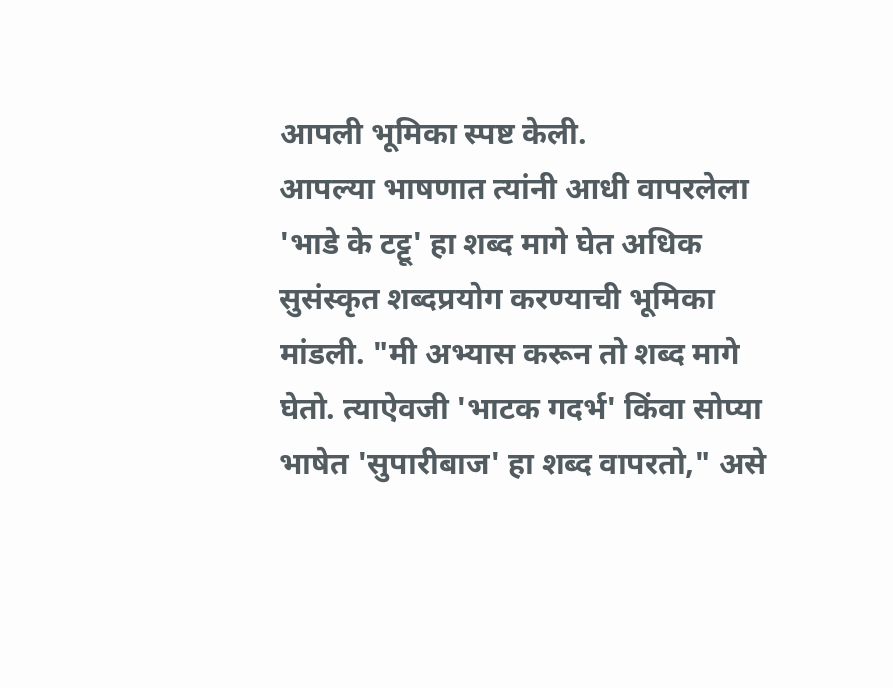आपली भूमिका स्पष्ट केली.
आपल्या भाषणात त्यांनी आधी वापरलेला 'भाडे के टट्टू' हा शब्द मागे घेत अधिक सुसंस्कृत शब्दप्रयोग करण्याची भूमिका मांडली. "मी अभ्यास करून तो शब्द मागे घेतो. त्याऐवजी 'भाटक गदर्भ' किंवा सोप्या भाषेत 'सुपारीबाज' हा शब्द वापरतो," असे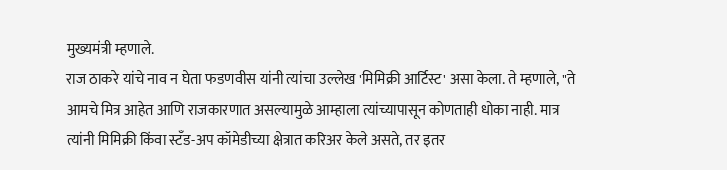मुख्यमंत्री म्हणाले.
राज ठाकरे यांचे नाव न घेता फडणवीस यांनी त्यांचा उल्लेख 'मिमिक्री आर्टिस्ट' असा केला. ते म्हणाले, "ते आमचे मित्र आहेत आणि राजकारणात असल्यामुळे आम्हाला त्यांच्यापासून कोणताही धोका नाही. मात्र त्यांनी मिमिक्री किंवा स्टँड-अप कॉमेडीच्या क्षेत्रात करिअर केले असते, तर इतर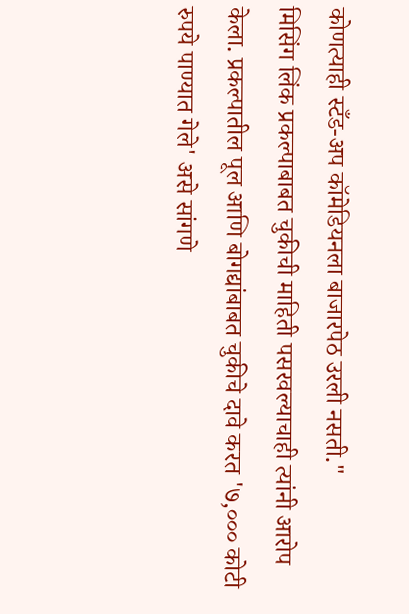कोणत्याही स्टँड-अप कॉमेडियनला बाजारपेठ उरली नसती."
मिसिंग लिंक प्रकल्पाबाबत चुकीची माहिती पसरवल्याचाही त्यांनी आरोप केला. प्रकल्पातील पूल आणि बोगद्यांबाबत चुकीचे दावे करत '७,००० कोटी रुपये पाण्यात गेले' असे सांगणे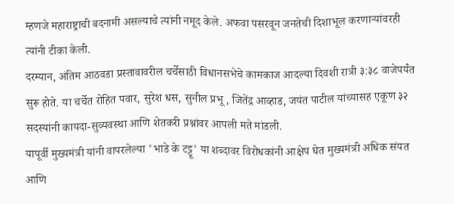म्हणजे महाराष्ट्राची बदनामी असल्याचे त्यांनी नमूद केले. अफवा पसरवून जनतेची दिशाभूल करणाऱ्यांवरही त्यांनी टीका केली.
दरम्यान, अंतिम आठवडा प्रस्तावावरील चर्चेसाठी विधानसभेचे कामकाज आदल्या दिवशी रात्री ३:३८ वाजेपर्यंत सुरू होते. या चर्चेत रोहित पवार, सुरेश धस, सुनील प्रभू, जितेंद्र आव्हाड, जयंत पाटील यांच्यासह एकूण ३२ सदस्यांनी कायदा-सुव्यवस्था आणि शेतकरी प्रश्नांवर आपली मते मांडली.
यापूर्वी मुख्यमंत्री यांनी वापरलेल्या 'भाडे के टट्टू' या शब्दावर विरोधकांनी आक्षेप घेत मुख्यमंत्री अधिक संयत आणि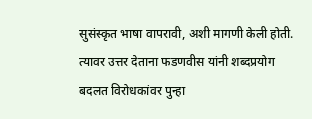सुसंस्कृत भाषा वापरावी, अशी मागणी केली होती. त्यावर उत्तर देताना फडणवीस यांनी शब्दप्रयोग बदलत विरोधकांवर पुन्हा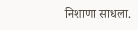निशाणा साधला.